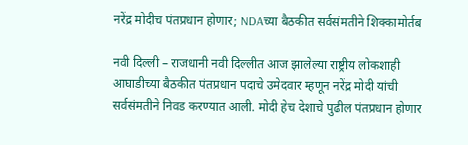नरेंद्र मोदीच पंतप्रधान होणार; NDAच्या बैठकीत सर्वसंमतीने शिक्कामोर्तब

नवी दिल्ली – राजधानी नवी दिल्लीत आज झालेल्या राष्ट्रीय लोकशाही आघाडीच्या बैठकीत पंतप्रधान पदाचे उमेदवार म्हणून नरेंद्र मोदी यांची सर्वसंमतीने निवड करण्यात आली. मोदी हेच देशाचे पुढील पंतप्रधान होणार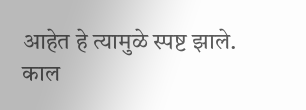आहेत हे त्यामुळे स्पष्ट झाले.
काल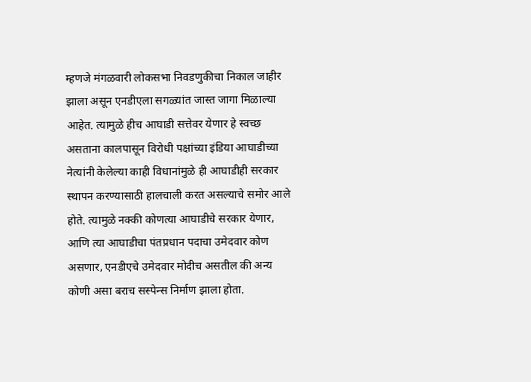म्हणजे मंगळवारी लोकसभा निवडणुकीचा निकाल जाहीर झाला असून एनडीएला सगळ्यांत जास्त जागा मिळाल्या आहेत. त्यामुळे हीच आघाडी सत्तेवर येणार हे स्वच्छ असताना कालपासून विरोधी पक्षांच्या इंडिया आघाडीच्या नेत्यांनी केलेल्या काही विधानांमुळे ही आघाडीही सरकार स्थापन करण्यासाठी हालचाली करत असल्याचे समोर आले होते. त्यामुळे नक्की कोणत्या आघाडीचे सरकार येणार, आणि त्या आघाडीचा पंतप्रधान पदाचा उमेदवार कोण असणार, एनडीएचे उमेदवार मोदीच असतील की अन्य कोणी असा बराच सस्पेन्स निर्माण झाला होता.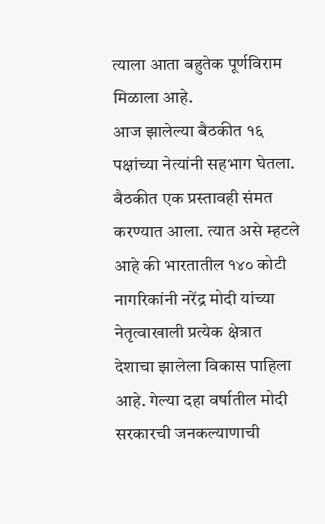त्याला आता बहुतेक पूर्णविराम मिळाला आहे.
आज झालेल्या बैठकीत १६ पक्षांच्या नेत्यांनी सहभाग घेतला. बैठकीत एक प्रस्तावही संमत करण्यात आला. त्यात असे म्हटले आहे की भारतातील १४० कोटी नागरिकांनी नरेंद्र मोदी यांच्या नेतृत्वाखाली प्रत्येक क्षेत्रात देशाचा झालेला विकास पाहिला आहे. गेल्या दहा वर्षातील मोदी सरकारची जनकल्याणाची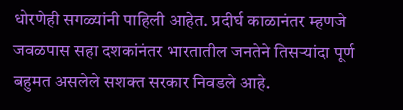धोरणेही सगळ्यांनी पाहिली आहेत. प्रदीर्घ काळानंतर म्हणजे जवळपास सहा दशकांनंतर भारतातील जनतेने तिसऱ्यांदा पूर्ण बहुमत असलेले सशक्त सरकार निवडले आहे.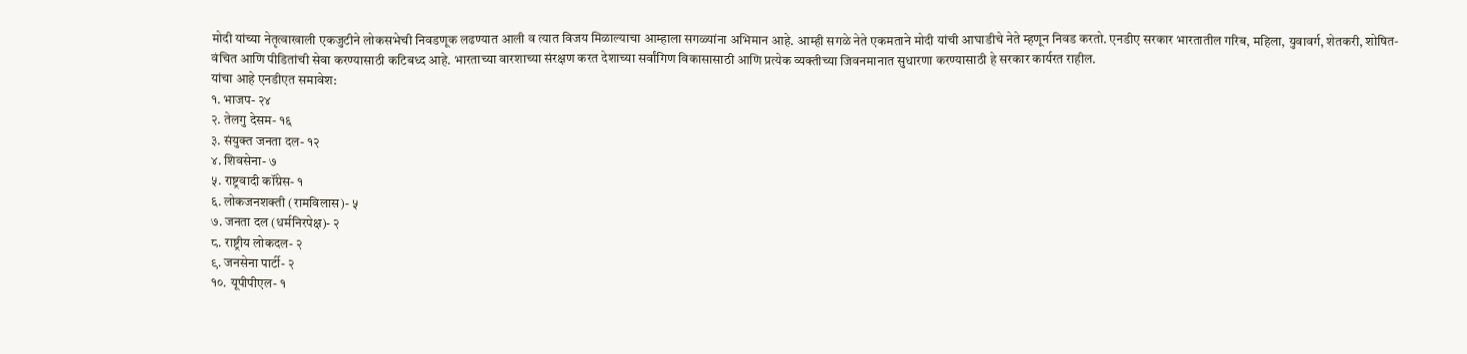मोदी यांच्या नेतृत्वाखाली एकजुटीने लोकसभेची निवडणूक लढण्यात आली व त्यात विजय मिळाल्याचा आम्हाला सगळ्यांना अभिमान आहे. आम्ही सगळे नेते एकमताने मोदी यांची आघाडीचे नेते म्हणून निवड करतो. एनडीए सरकार भारतातील गरिब, महिला, युवावर्ग, शेतकरी, शोषित- वंचित आणि पीडितांची सेवा करण्यासाठी कटिबध्द आहे. भारताच्या वारशाच्या संरक्षण करत देशाच्या सर्वांगिण विकासासाठी आणि प्रत्येक व्यक्तीच्या जिवनमानात सुधारणा करण्यासाठी हे सरकार कार्यरत राहील.
यांचा आहे एनडीएत समावेश:
१. भाजप- २४
२. तेलगु देसम- १६
३. संयुक्त जनता दल- १२
४. शिवसेना- ७
५. राष्ट्रवादी कॉंग्रेस- १
६. लोकजनशक्ती (रामविलास)- ५
७. जनता दल (धर्मनिरपेक्ष)- २
८. राष्ट्रीय लोकदल- २
९. जनसेना पार्टी- २
१०. यूपीपीएल- १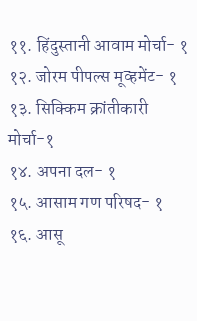११. हिंदुस्तानी आवाम मोर्चा- १
१२. जोरम पीपल्स मूव्हमेंट- १
१३. सिक्किम क्रांतीकारी मोर्चा-१
१४. अपना दल- १
१५. आसाम गण परिषद- १
१६. आसू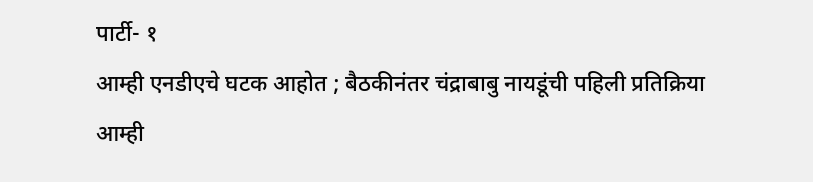पार्टी- १
आम्ही एनडीएचे घटक आहोत ; बैठकीनंतर चंद्राबाबु नायडूंची पहिली प्रतिक्रिया
आम्ही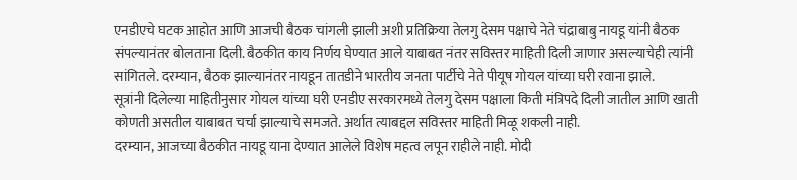एनडीएचे घटक आहोत आणि आजची बैठक चांगली झाली अशी प्रतिक्रिया तेलगु देसम पक्षाचे नेते चंद्राबाबु नायडू यांनी बैठक संपल्यानंतर बोलताना दिली. बैठकीत काय निर्णय घेण्यात आले याबाबत नंतर सविस्तर माहिती दिली जाणार असल्याचेही त्यांनी सांगितले. दरम्यान, बैठक झाल्यानंतर नायडून तातडीने भारतीय जनता पार्टीचे नेते पीयूष गोयल यांच्या घरी रवाना झाले.
सूत्रांनी दिलेल्या माहितीनुसार गोयल यांच्या घरी एनडीए सरकारमध्ये तेलगु देसम पक्षाला किती मंत्रिपदे दिली जातील आणि खाती कोणती असतील याबाबत चर्चा झाल्याचे समजते. अर्थात त्याबद्दल सविस्तर माहिती मिळू शकली नाही.
दरम्यान, आजच्या बैठकीत नायडू याना देण्यात आलेले विशेष महत्व लपून राहीले नाही. मोदी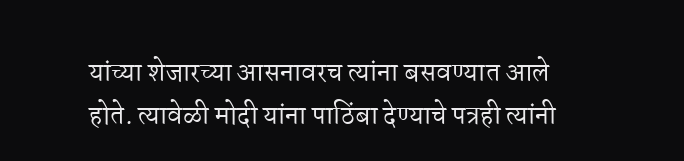यांच्या शेजारच्या आसनावरच त्यांना बसवण्यात आले होते. त्यावेळी मोदी यांना पाठिंबा देण्याचे पत्रही त्यांनी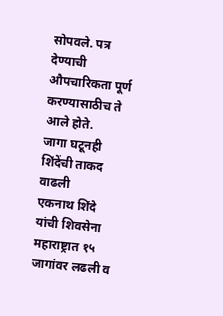सोपवले. पत्र देण्याची औपचारिकता पूर्ण करण्यासाठीच ते आले होते.
जागा घटूनही शिंदेंची ताकद वाढली
एकनाथ शिंदे यांची शिवसेना महाराष्ट्रात १५ जागांवर लढली व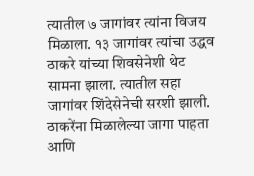त्यातील ७ जागांवर त्यांना विजय मिळाला. १३ जागांवर त्यांचा उद्धव ठाकरे यांच्या शिवसेनेशी थेट सामना झाला. त्यातील सहा जागांवर शिंदेसेनेची सरशी झाली. ठाकरेंना मिळालेल्या जागा पाहता आणि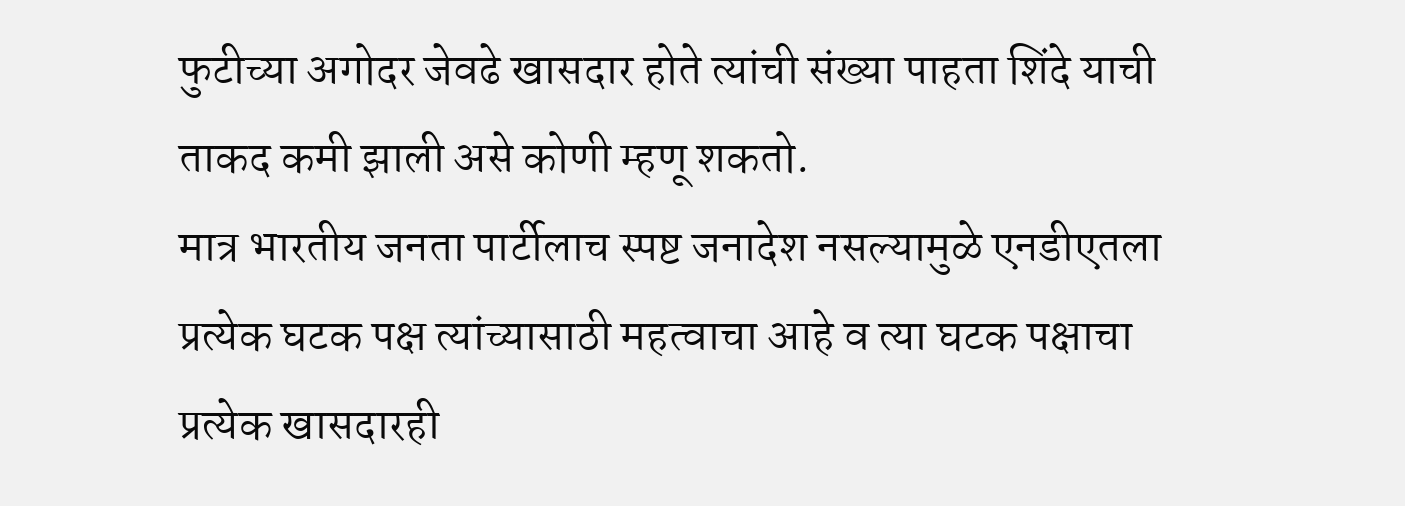फुटीच्या अगोदर जेवढे खासदार होते त्यांची संख्या पाहता शिंदे याची ताकद कमी झाली असे कोणी म्हणू शकतो.
मात्र भारतीय जनता पार्टीलाच स्पष्ट जनादेश नसल्यामुळे एनडीएतला प्रत्येक घटक पक्ष त्यांच्यासाठी महत्वाचा आहे व त्या घटक पक्षाचा प्रत्येक खासदारही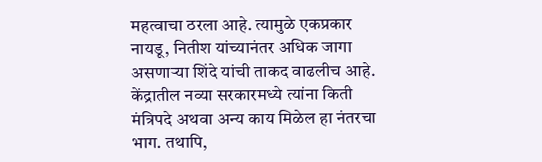महत्वाचा ठरला आहे. त्यामुळे एकप्रकार नायडू, नितीश यांच्यानंतर अधिक जागा असणाऱ्या शिंदे यांची ताकद वाढलीच आहे. केंद्रातील नव्या सरकारमध्ये त्यांना किती मंत्रिपदे अथवा अन्य काय मिळेल हा नंतरचा भाग. तथापि,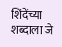शिंदेंच्या शब्दाला जे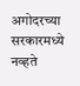अगोदरच्या सरकारमध्ये नव्हते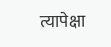त्यापेक्षा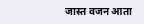जास्त वजन आता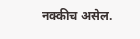नक्कीच असेल.